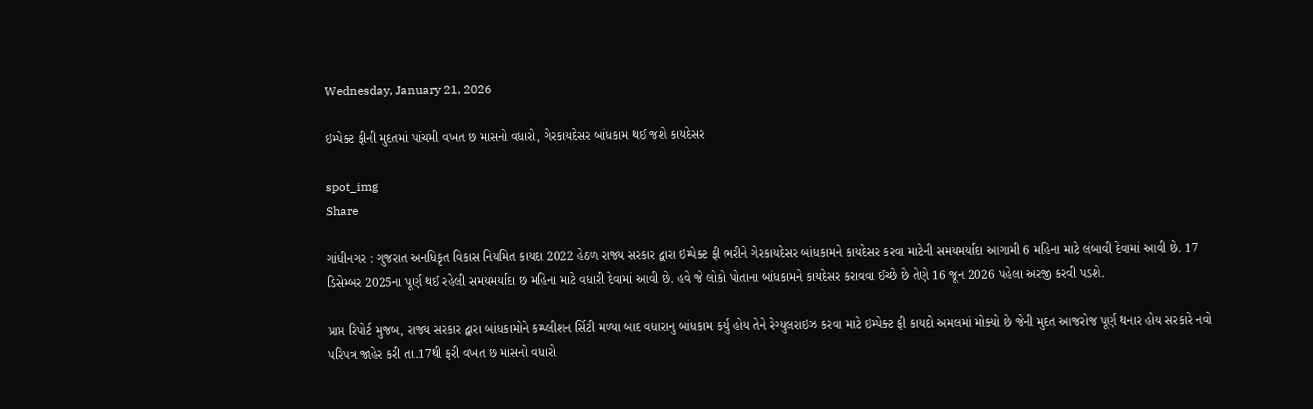Wednesday, January 21, 2026

ઇમ્પેક્ટ ફીની મુદતમાં પાંચમી વખત છ માસનો વધારો, ગેરકાયદેસર બાંધકામ થઈ જશે કાયદેસર

spot_img
Share

ગાંધીનગર : ગુજરાત અનધિકૃત વિકાસ નિયમિત કાયદા 2022 હેઠળ રાજ્ય સરકાર દ્વારા ઇમ્પેક્ટ ફી ભરીને ગેરકાયદેસર બાંધકામને કાયદેસર કરવા માટેની સમયમર્યાદા આગામી 6 મહિના માટે લંબાવી દેવામાં આવી છે. 17 ડિસેમ્બર 2025ના પૂર્ણ થઈ રહેલી સમયમર્યાદા છ મહિના માટે વધારી દેવામાં આવી છે. હવે જે લોકો પોતાના બાંધકામને કાયદેસર કરાવવા ઈચ્છે છે તેણે 16 જૂન 2026 પહેલા અરજી કરવી પડશે.

પ્રાપ્ત રિપોર્ટ મુજબ, રાજ્ય સરકાર દ્વારા બાંધકામોને કમ્પ્લીશન ર્સિટી મળ્યા બાદ વધારાનુ બાંધકામ કર્યુ હોય તેને રેગ્યુલરાઇઝ કરવા માટે ઇમ્પેક્ટ ફી કાયદો અમલમાં મોક્યો છે જેની મુદત આજરોજ પૂર્ણ થનાર હોય સરકારે નવો પરિપત્ર જાહેર કરી તા.17થી ફરી વખત છ માસનો વધારો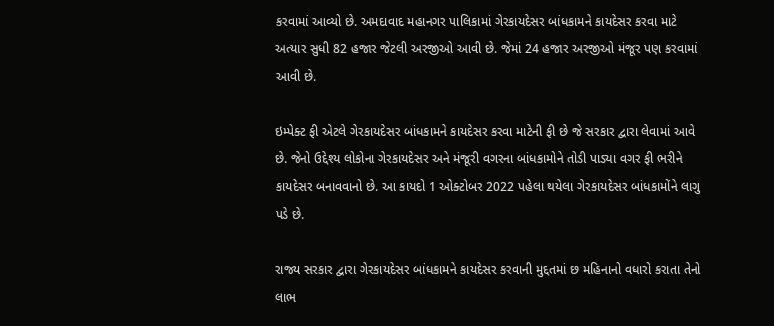કરવામાં આવ્યો છે. અમદાવાદ મહાનગર પાલિકામાં ગેરકાયદેસર બાંધકામને કાયદેસર કરવા માટે અત્યાર સુધી 82 હજાર જેટલી અરજીઓ આવી છે. જેમાં 24 હજાર અરજીઓ મંજૂર પણ કરવામાં આવી છે.

ઇમ્પેક્ટ ફી એટલે ગેરકાયદેસર બાંધકામને કાયદેસર કરવા માટેની ફી છે જે સરકાર દ્વારા લેવામાં આવે છે. જેનો ઉદ્દેશ્ય લોકોના ગેરકાયદેસર અને મંજૂરી વગરના બાંધકામોને તોડી પાડ્યા વગર ફી ભરીને કાયદેસર બનાવવાનો છે. આ કાયદો 1 ઓક્ટોબર 2022 પહેલા થયેલા ગેરકાયદેસર બાંધકામોંને લાગુ પડે છે.

રાજ્ય સરકાર દ્વારા ગેરકાયદેસર બાંધકામને કાયદેસર કરવાની મુદ્દતમાં છ મહિનાનો વધારો કરાતા તેનો લાભ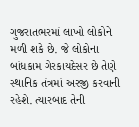ગુજરાતભરમાં લાખો લોકોને મળી શકે છે. જે લોકોના બાંધકામ ગેરકાયદેસર છે તેણે સ્થાનિક તંત્રમાં અરજી કરવાની રહેશે. ત્યારબાદ તેની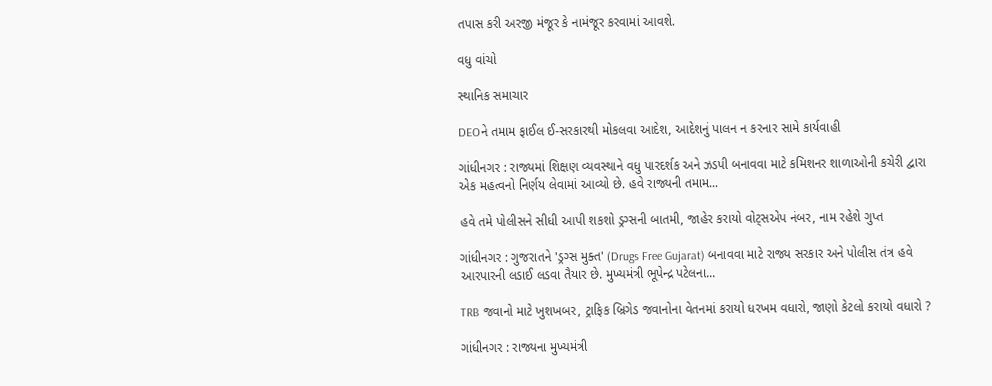તપાસ કરી અરજી મંજૂર કે નામંજૂર કરવામાં આવશે.

વધુ વાંચો

સ્થાનિક સમાચાર

DEOને તમામ ફાઈલ ઈ-સરકારથી મોકલવા આદેશ, આદેશનું પાલન ન કરનાર સામે કાર્યવાહી

ગાંધીનગર : રાજ્યમાં શિક્ષણ વ્યવસ્થાને વધુ પારદર્શક અને ઝડપી બનાવવા માટે કમિશનર શાળાઓની કચેરી દ્વારા એક મહત્વનો નિર્ણય લેવામાં આવ્યો છે. હવે રાજ્યની તમામ...

હવે તમે પોલીસને સીધી આપી શકશો ડ્રગ્સની બાતમી, જાહેર કરાયો વોટ્સએપ નંબર, નામ રહેશે ગુપ્ત

ગાંધીનગર : ગુજરાતને 'ડ્રગ્સ મુક્ત' (Drugs Free Gujarat) બનાવવા માટે રાજ્ય સરકાર અને પોલીસ તંત્ર હવે આરપારની લડાઈ લડવા તૈયાર છે. મુખ્યમંત્રી ભૂપેન્દ્ર પટેલના...

TRB જવાનો માટે ખુશખબર, ટ્રાફિક બ્રિગેડ જવાનોના વેતનમાં કરાયો ધરખમ વધારો, જાણો કેટલો કરાયો વધારો ?

ગાંધીનગર : રાજ્યના મુખ્યમંત્રી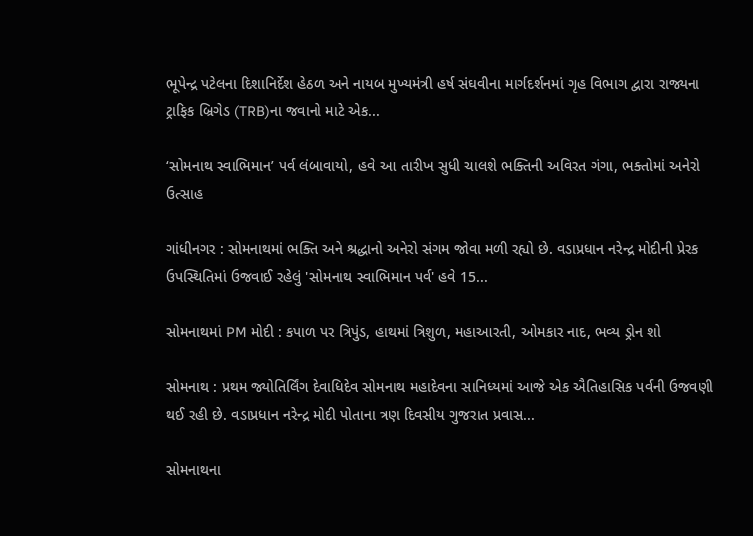ભૂપેન્દ્ર પટેલના દિશાનિર્દેશ હેઠળ અને નાયબ મુખ્યમંત્રી હર્ષ સંઘવીના માર્ગદર્શનમાં ગૃહ વિભાગ દ્વારા રાજ્યના ટ્રાફિક બ્રિગેડ (TRB)ના જવાનો માટે એક...

‘સોમનાથ સ્વાભિમાન’ પર્વ લંબાવાયો, હવે આ તારીખ સુધી ચાલશે ભક્તિની અવિરત ગંગા, ભક્તોમાં અનેરો ઉત્સાહ

ગાંધીનગર : સોમનાથમાં ભક્તિ અને શ્રદ્ધાનો અનેરો સંગમ જોવા મળી રહ્યો છે. વડાપ્રધાન નરેન્દ્ર મોદીની પ્રેરક ઉપસ્થિતિમાં ઉજવાઈ રહેલું 'સોમનાથ સ્વાભિમાન પર્વ' હવે 15...

સોમનાથમાં PM મોદી : કપાળ પર ત્રિપુંડ, હાથમાં ત્રિશુળ, મહાઆરતી, ઓમકાર નાદ, ભવ્ય ડ્રોન શો

સોમનાથ : પ્રથમ જ્યોતિર્લિંગ દેવાધિદેવ સોમનાથ મહાદેવના સાનિધ્યમાં આજે એક ઐતિહાસિક પર્વની ઉજવણી થઈ રહી છે. વડાપ્રધાન નરેન્દ્ર મોદી પોતાના ત્રણ દિવસીય ગુજરાત પ્રવાસ...

સોમનાથના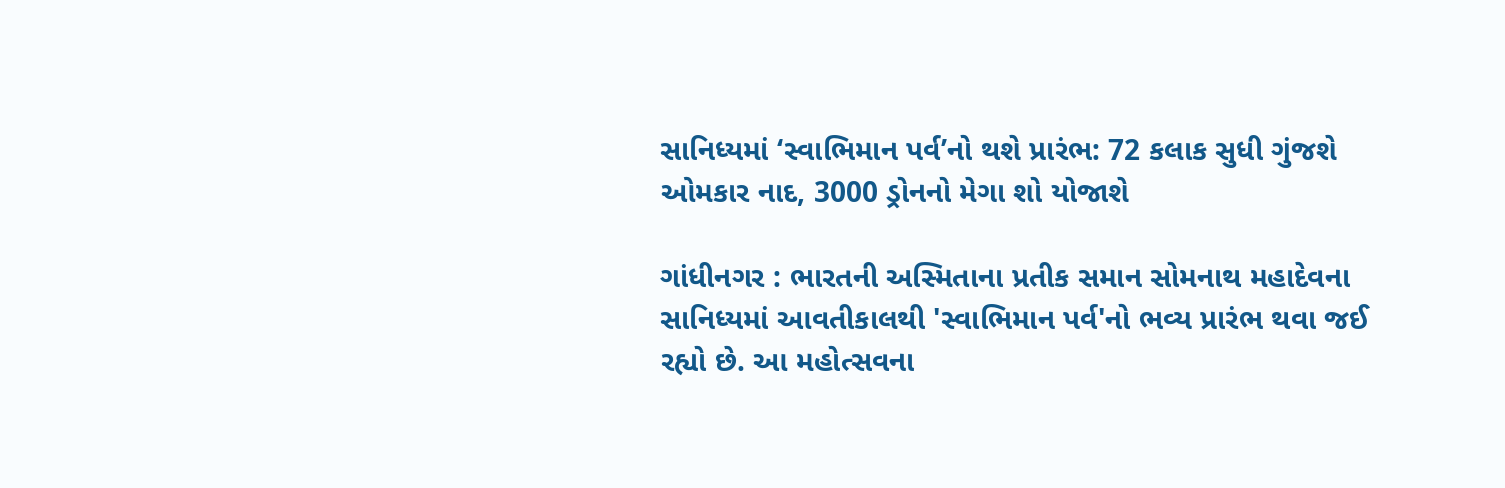સાનિધ્યમાં ‘સ્વાભિમાન પર્વ’નો થશે પ્રારંભ: 72 કલાક સુધી ગુંજશે ઓમકાર નાદ, 3000 ડ્રોનનો મેગા શો યોજાશે

ગાંધીનગર : ભારતની અસ્મિતાના પ્રતીક સમાન સોમનાથ મહાદેવના સાનિધ્યમાં આવતીકાલથી 'સ્વાભિમાન પર્વ'નો ભવ્ય પ્રારંભ થવા જઈ રહ્યો છે. આ મહોત્સવના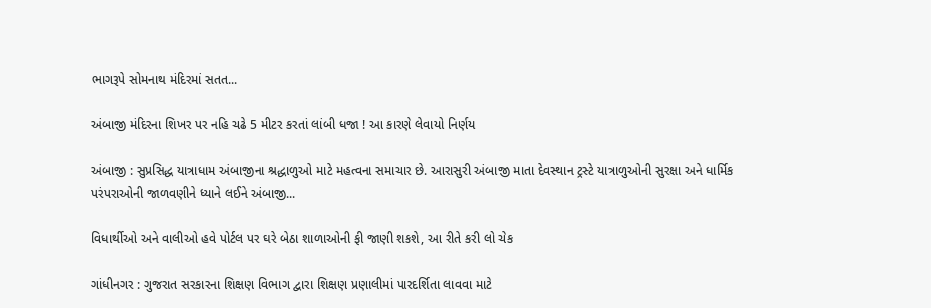ભાગરૂપે સોમનાથ મંદિરમાં સતત...

અંબાજી મંદિરના શિખર પર નહિ ચઢે 5 મીટર કરતાં લાંબી ધજા ! આ કારણે લેવાયો નિર્ણય

અંબાજી : સુપ્રસિદ્ધ યાત્રાધામ અંબાજીના શ્રદ્ધાળુઓ માટે મહત્વના સમાચાર છે. આરાસુરી અંબાજી માતા દેવસ્થાન ટ્રસ્ટે યાત્રાળુઓની સુરક્ષા અને ધાર્મિક પરંપરાઓની જાળવણીને ધ્યાને લઈને અંબાજી...

વિધાર્થીઓ અને વાલીઓ હવે પોર્ટલ પર ઘરે બેઠા શાળાઓની ફી જાણી શકશે, આ રીતે કરી લો ચેક

ગાંધીનગર : ગુજરાત સરકારના શિક્ષણ વિભાગ દ્વારા શિક્ષણ પ્રણાલીમાં પારદર્શિતા લાવવા માટે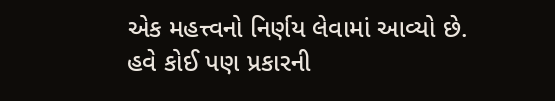એક મહત્ત્વનો નિર્ણય લેવામાં આવ્યો છે. હવે કોઈ પણ પ્રકારની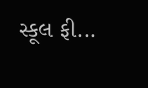સ્કૂલ ફી...